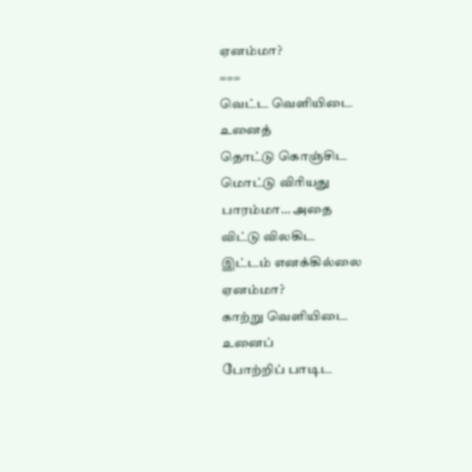ஏனம்மா?
===
வெட்ட வெளியிடை
உனைத்
தொட்டு கொஞ்சிட
மொட்டு விரியது
பாரம்மா… அதை
விட்டு விலகிட
இட்டம் எனக்கில்லை
ஏனம்மா?
காற்று வெளியிடை
உனைப்
போற்றிப் பாடிட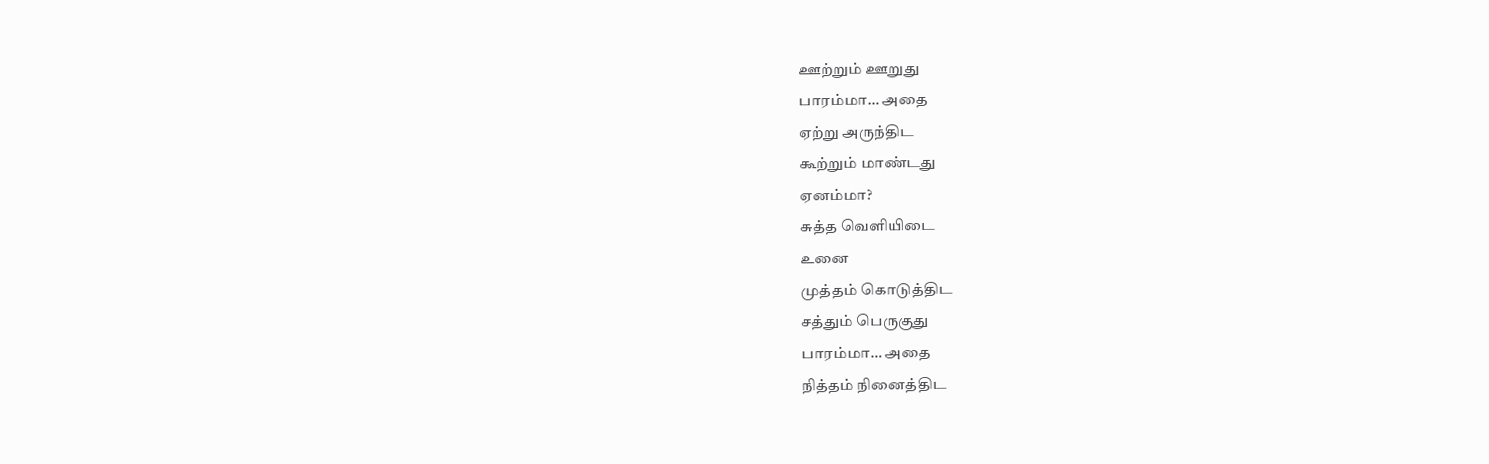ஊற்றும் ஊறுது
பாரம்மா… அதை
ஏற்று அருந்திட
கூற்றும் மாண்டது
ஏனம்மா?
சுத்த வெளியிடை
உனை
முத்தம் கொடுத்திட
சத்தும் பெருகுது
பாரம்மா… அதை
நித்தம் நினைத்திட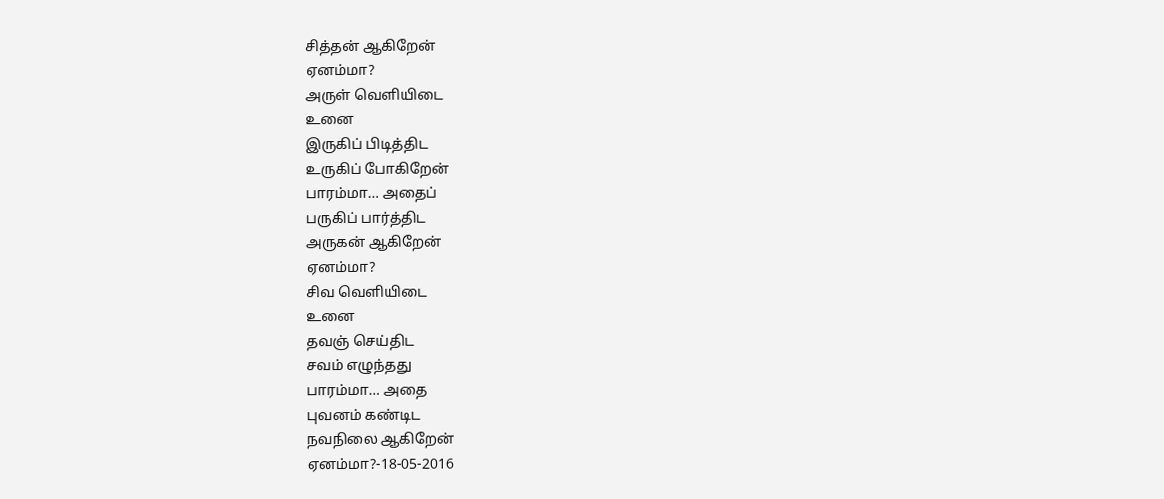சித்தன் ஆகிறேன்
ஏனம்மா?
அருள் வெளியிடை
உனை
இருகிப் பிடித்திட
உருகிப் போகிறேன்
பாரம்மா… அதைப்
பருகிப் பார்த்திட
அருகன் ஆகிறேன்
ஏனம்மா?
சிவ வெளியிடை
உனை
தவஞ் செய்திட
சவம் எழுந்தது
பாரம்மா… அதை
புவனம் கண்டிட
நவநிலை ஆகிறேன்
ஏனம்மா?-18-05-2016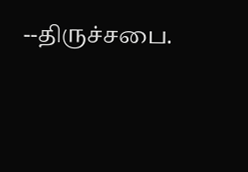--திருச்சபை.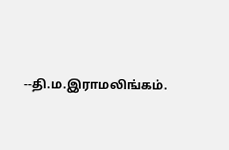--தி.ம.இராமலிங்கம்.